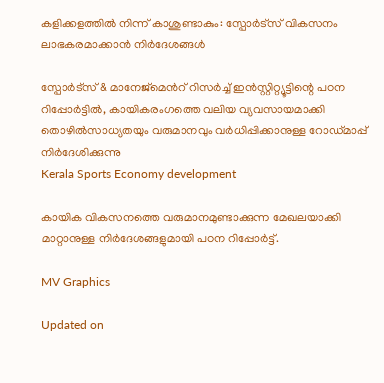കളിക്കളത്തിൽ നിന്ന് കാശുണ്ടാകും: സ്പോർട്സ് വികസനം ലാഭകരമാക്കാൻ നിർദേശങ്ങൾ

സ്പോർട്സ് & മാനേജ്മെന്‍റ് റിസർച്ച് ഇൻസ്റ്റിറ്റ്യൂട്ടിന്റെ പഠന റിപ്പോർട്ടിൽ, കായികരംഗത്തെ വലിയ വ്യവസായമാക്കി തൊഴിൽസാധ്യതയും വരുമാനവും വർധിപ്പിക്കാനുള്ള റോഡ്‌മാപ്പ് നിർദേശിക്കുന്നു
Kerala Sports Economy development

കായിക വികസനത്തെ വരുമാനമുണ്ടാക്കുന്ന മേഖലയാക്കി മാറ്റാനുള്ള നിർദേശങ്ങളുമായി പഠന റിപ്പോർട്ട്.

MV Graphics

Updated on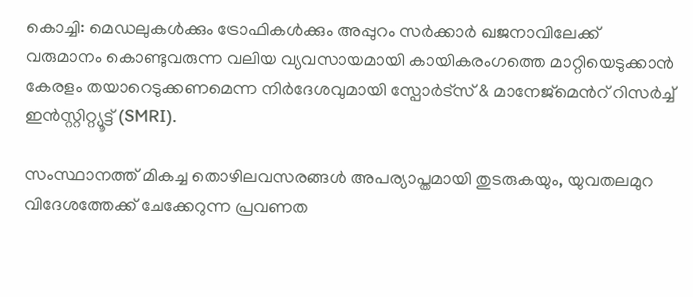കൊച്ചി: മെഡലുകൾക്കും ട്രോഫികൾക്കും അപ്പുറം സർക്കാർ ഖജനാവിലേക്ക് വരുമാനം കൊണ്ടുവരുന്ന വലിയ വ്യവസായമായി കായികരംഗത്തെ മാറ്റിയെടുക്കാൻ കേരളം തയാറെടുക്കണമെന്ന നിർദേശവുമായി സ്പോർട്സ് & മാനേജ്മെന്‍റ് റിസർച്ച് ഇൻസ്റ്റിറ്റ്യൂട്ട് (SMRI).

സംസ്ഥാനത്ത് മികച്ച തൊഴിലവസരങ്ങൾ അപര്യാപ്തമായി തുടരുകയും, യുവതലമുറ വിദേശത്തേക്ക് ചേക്കേറുന്ന പ്രവണത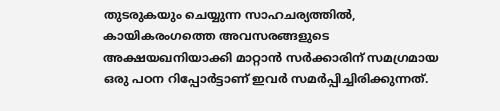തുടരുകയും ചെയ്യുന്ന സാഹചര്യത്തിൽ, കായികരംഗത്തെ അവസരങ്ങളുടെ അക്ഷയഖനിയാക്കി മാറ്റാൻ സർക്കാരിന് സമഗ്രമായ ഒരു പഠന റിപ്പോർട്ടാണ് ഇവർ സമർപ്പിച്ചിരിക്കുന്നത്.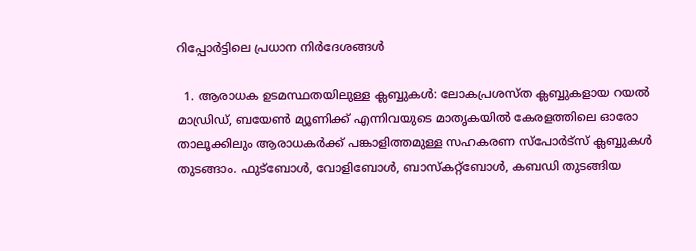റിപ്പോർട്ടിലെ പ്രധാന നിർദേശങ്ങൾ

  1. ആരാധക ഉടമസ്ഥതയിലുള്ള ക്ലബ്ബുകൾ: ലോകപ്രശസ്ത ക്ലബ്ബുകളായ റയൽ മാഡ്രിഡ്, ബയേൺ മ്യൂണിക്ക് എന്നിവയുടെ മാതൃകയിൽ കേരളത്തിലെ ഓരോ താലൂക്കിലും ആരാധകർക്ക് പങ്കാളിത്തമുള്ള സഹകരണ സ്പോർട്സ് ക്ലബ്ബുകൾ തുടങ്ങാം. ഫുട്ബോൾ, വോളിബോൾ, ബാസ്കറ്റ്ബോൾ, കബഡി തുടങ്ങിയ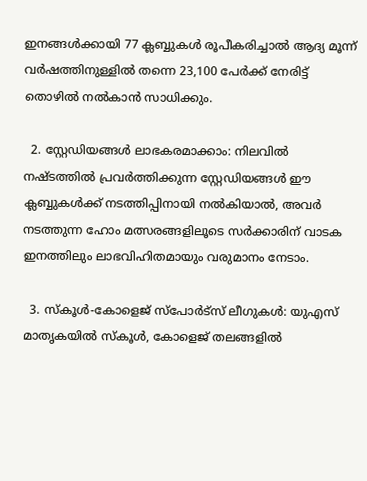ഇനങ്ങൾക്കായി 77 ക്ലബ്ബുകൾ രൂപീകരിച്ചാൽ ആദ്യ മൂന്ന് വർഷത്തിനുള്ളിൽ തന്നെ 23,100 പേർക്ക് നേരിട്ട് തൊഴിൽ നൽകാൻ സാധിക്കും.

  2. സ്റ്റേഡിയങ്ങൾ ലാഭകരമാക്കാം: നിലവിൽ നഷ്ടത്തിൽ പ്രവർത്തിക്കുന്ന സ്റ്റേഡിയങ്ങൾ ഈ ക്ലബ്ബുകൾക്ക് നടത്തിപ്പിനായി നൽകിയാൽ, അവർ നടത്തുന്ന ഹോം മത്സരങ്ങളിലൂടെ സർക്കാരിന് വാടക ഇനത്തിലും ലാഭവിഹിതമായും വരുമാനം നേടാം.

  3. സ്കൂൾ-കോളെജ് സ്പോർട്സ് ലീഗുകൾ: യുഎസ് മാതൃകയിൽ സ്കൂൾ, കോളെജ് തലങ്ങളിൽ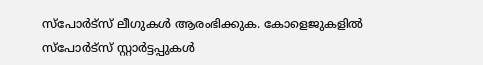സ്പോർട്സ് ലീഗുകൾ ആരംഭിക്കുക. കോളെജുകളിൽ സ്പോർട്സ് സ്റ്റാർട്ടപ്പുകൾ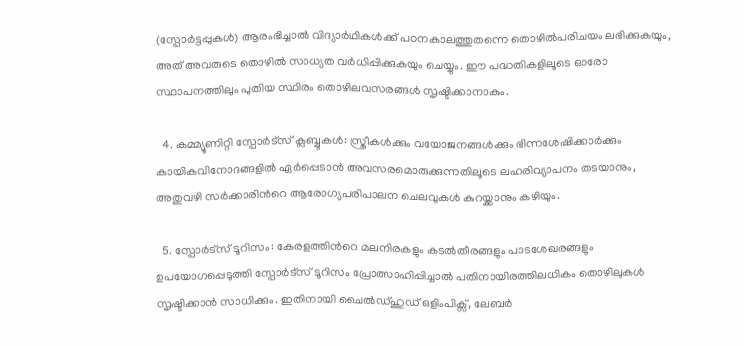(സ്പോർട്ടപ്പുകൾ) ആരംഭിച്ചാൽ വിദ്യാർഥികൾക്ക് പഠനകാലത്തുതന്നെ തൊഴിൽപരിചയം ലഭിക്കുകയും, അത് അവരുടെ തൊഴിൽ സാധ്യത വർധിപ്പിക്കുകയും ചെയ്യും. ഈ പദ്ധതികളിലൂടെ ഓരോ സ്ഥാപനത്തിലും പുതിയ സ്ഥിരം തൊഴിലവസരങ്ങൾ സൃഷ്ടിക്കാനാകും.

  4. കമ്മ്യൂണിറ്റി സ്പോർട്സ് ക്ലബ്ബുകൾ: സ്ത്രീകൾക്കും വയോജനങ്ങൾക്കും ഭിന്നശേഷിക്കാർക്കും കായികവിനോദങ്ങളിൽ ഏർപ്പെടാൻ അവസരമൊരുക്കുന്നതിലൂടെ ലഹരിവ്യാപനം തടയാനും, അതുവഴി സർക്കാരിന്‍റെ ആരോഗ്യപരിപാലന ചെലവുകൾ കുറയ്ക്കാനും കഴിയും.

  5. സ്പോർട്സ് ടൂറിസം: കേരളത്തിന്‍റെ മലനിരകളും കടൽതീരങ്ങളും പാടശേഖരങ്ങളും ഉപയോഗപ്പെടുത്തി സ്പോർട്സ് ടൂറിസം പ്രോത്സാഹിപ്പിച്ചാൽ പതിനായിരത്തിലധികം തൊഴിലുകൾ സൃഷ്ടിക്കാൻ സാധിക്കും. ഇതിനായി ചൈൽഡ്ഹുഡ് ഒളിംപിക്സ്, ലേബർ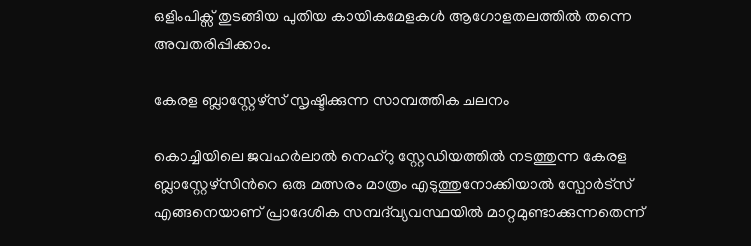ഒളിംപിക്സ് തുടങ്ങിയ പുതിയ കായികമേളകൾ ആഗോളതലത്തിൽ തന്നെ അവതരിപ്പിക്കാം.

കേരള ബ്ലാസ്റ്റേഴ്സ് സൃഷ്ടിക്കുന്ന സാമ്പത്തിക ചലനം

കൊച്ചിയിലെ ജവഹർലാൽ നെഹ്റു സ്റ്റേഡിയത്തിൽ നടത്തുന്ന കേരള ബ്ലാസ്റ്റേഴ്സിന്‍റെ ഒരു മത്സരം മാത്രം എടുത്തുനോക്കിയാൽ സ്പോർട്സ് എങ്ങനെയാണ് പ്രാദേശിക സമ്പദ്‌വ്യവസ്ഥയിൽ മാറ്റമുണ്ടാക്കുന്നതെന്ന്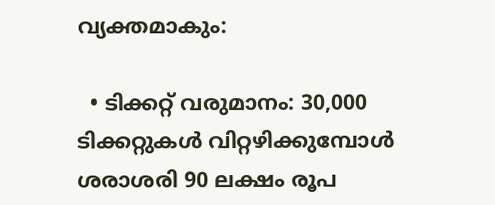വ്യക്തമാകും:

  • ടിക്കറ്റ് വരുമാനം: 30,000 ടിക്കറ്റുകൾ വിറ്റഴിക്കുമ്പോൾ ശരാശരി 90 ലക്ഷം രൂപ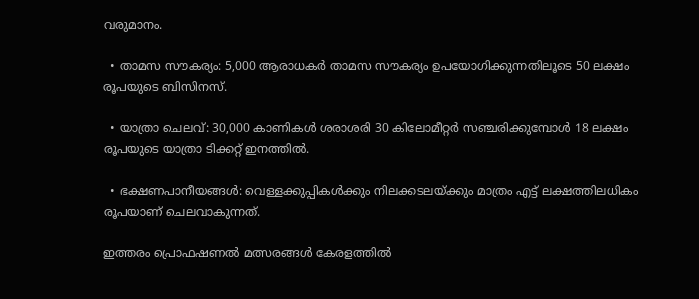വരുമാനം.

  • താമസ സൗകര്യം: 5,000 ആരാധകർ താമസ സൗകര്യം ഉപയോഗിക്കുന്നതിലൂടെ 50 ലക്ഷം രൂപയുടെ ബിസിനസ്.

  • യാത്രാ ചെലവ്: 30,000 കാണികൾ ശരാശരി 30 കിലോമീറ്റർ സഞ്ചരിക്കുമ്പോൾ 18 ലക്ഷം രൂപയുടെ യാത്രാ ടിക്കറ്റ് ഇനത്തിൽ.

  • ഭക്ഷണപാനീയങ്ങൾ: വെള്ളക്കുപ്പികൾക്കും നിലക്കടലയ്ക്കും മാത്രം എട്ട് ലക്ഷത്തിലധികം രൂപയാണ് ചെലവാകുന്നത്.

ഇത്തരം പ്രൊഫഷണൽ മത്സരങ്ങൾ കേരളത്തിൽ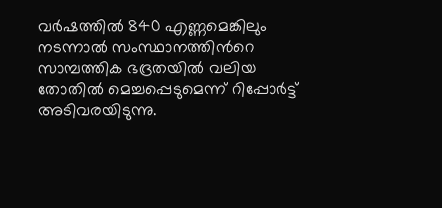വർഷത്തിൽ 840 എണ്ണമെങ്കിലും നടന്നാൽ സംസ്ഥാനത്തിന്‍റെ സാമ്പത്തിക ഭദ്രതയിൽ വലിയ തോതിൽ മെച്ചപ്പെടുമെന്ന് റിപ്പോർട്ട് അടിവരയിടുന്നു.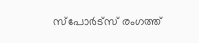സ്പോർട്സ് രംഗത്ത്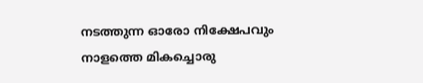നടത്തുന്ന ഓരോ നിക്ഷേപവും നാളത്തെ മികച്ചൊരു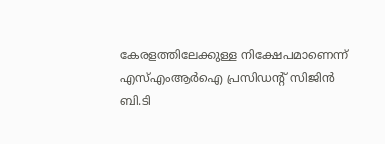കേരളത്തിലേക്കുള്ള നിക്ഷേപമാണെന്ന് എസ്എംആർഐ പ്രസിഡന്‍റ് സിജിൻ ബി.ടി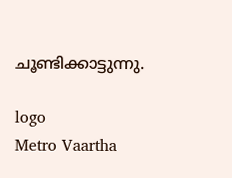ചൂണ്ടിക്കാട്ടുന്നു.

logo
Metro Vaartha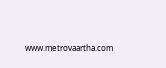www.metrovaartha.com